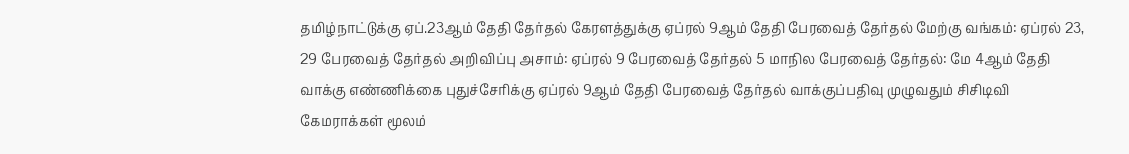தமிழ்நாட்டுக்கு ஏப்.23ஆம் தேதி தேர்தல் கேரளத்துக்கு ஏப்ரல் 9ஆம் தேதி பேரவைத் தேர்தல் மேற்கு வங்கம்: ஏப்ரல் 23, 29 பேரவைத் தேர்தல் அறிவிப்பு அசாம்: ஏப்ரல் 9 பேரவைத் தேர்தல் 5 மாநில பேரவைத் தேர்தல்: மே 4ஆம் தேதி வாக்கு எண்ணிக்கை புதுச்சேரிக்கு ஏப்ரல் 9ஆம் தேதி பேரவைத் தேர்தல் வாக்குப்பதிவு முழுவதும் சிசிடிவி கேமராக்கள் மூலம்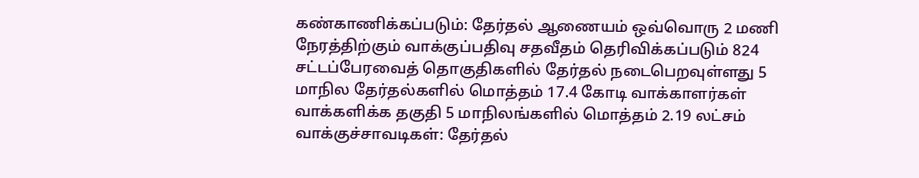கண்காணிக்கப்படும்: தேர்தல் ஆணையம் ஒவ்வொரு 2 மணி நேரத்திற்கும் வாக்குப்பதிவு சதவீதம் தெரிவிக்கப்படும் 824 சட்டப்பேரவைத் தொகுதிகளில் தேர்தல் நடைபெறவுள்ளது 5 மாநில தேர்தல்களில் மொத்தம் 17.4 கோடி வாக்காளர்கள் வாக்களிக்க தகுதி 5 மாநிலங்களில் மொத்தம் 2.19 லட்சம் வாக்குச்சாவடிகள்: தேர்தல்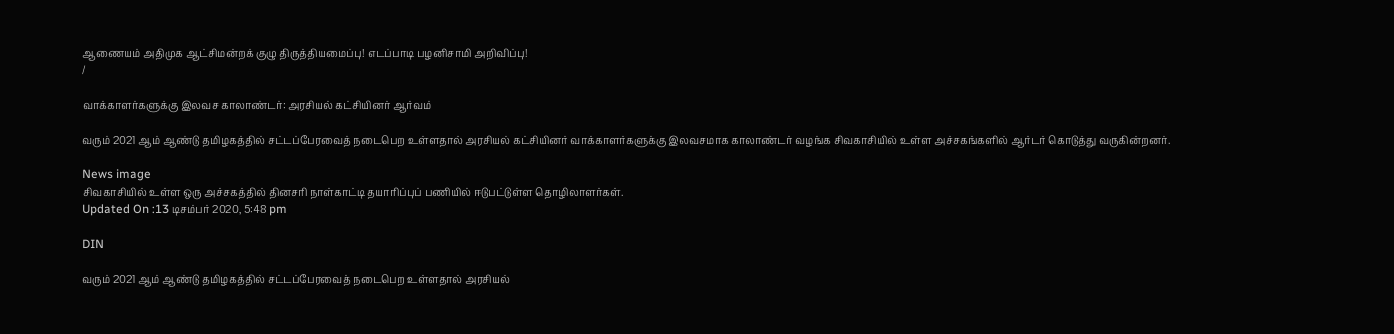ஆணையம் அதிமுக ஆட்சிமன்றக் குழு திருத்தியமைப்பு! எடப்பாடி பழனிசாமி அறிவிப்பு!
/

வாக்காளர்களுக்கு இலவச காலாண்டர்: அரசியல் கட்சியினர் ஆர்வம்

வரும் 2021 ஆம் ஆண்டு தமிழகத்தில் சட்டப்பேரவைத் நடைபெற உள்ளதால் அரசியல் கட்சியினர் வாக்காளர்களுக்கு இலவசமாக காலாண்டர் வழங்க சிவகாசியில் உள்ள அச்சகங்களில் ஆர்டர் கொடுத்து வருகின்றனர்.

News image
சிவகாசியில் உள்ள ஒரு அச்சகத்தில் தினசரி நாள்காட்டி தயாரிப்புப் பணியில் ஈடுபட்டுள்ள தொழிலாளர்கள்.
Updated On :13 டிசம்பர் 2020, 5:48 pm

DIN

வரும் 2021 ஆம் ஆண்டு தமிழகத்தில் சட்டப்பேரவைத் நடைபெற உள்ளதால் அரசியல்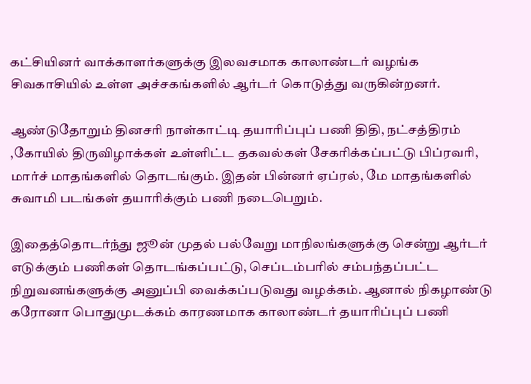கட்சியினர் வாக்காளர்களுக்கு இலவசமாக காலாண்டர் வழங்க சிவகாசியில் உள்ள அச்சகங்களில் ஆர்டர் கொடுத்து வருகின்றனர்.

ஆண்டுதோறும் தினசரி நாள்காட்டி தயாரிப்புப் பணி திதி, நட்சத்திரம் ,கோயில் திருவிழாக்கள் உள்ளிட்ட தகவல்கள் சேகரிக்கப்பட்டு பிப்ரவரி, மார்ச் மாதங்களில் தொடங்கும். இதன் பின்னர் ஏப்ரல், மே மாதங்களில் சுவாமி படங்கள் தயாரிக்கும் பணி நடைபெறும்.

இதைத்தொடர்ந்து ஜூன் முதல் பல்வேறு மாநிலங்களுக்கு சென்று ஆர்டர் எடுக்கும் பணிகள் தொடங்கப்பட்டு, செப்டம்பரில் சம்பந்தப்பட்ட நிறுவனங்களுக்கு அனுப்பி வைக்கப்படுவது வழக்கம். ஆனால் நிகழாண்டு கரோனா பொதுமுடக்கம் காரணமாக காலாண்டர் தயாரிப்புப் பணி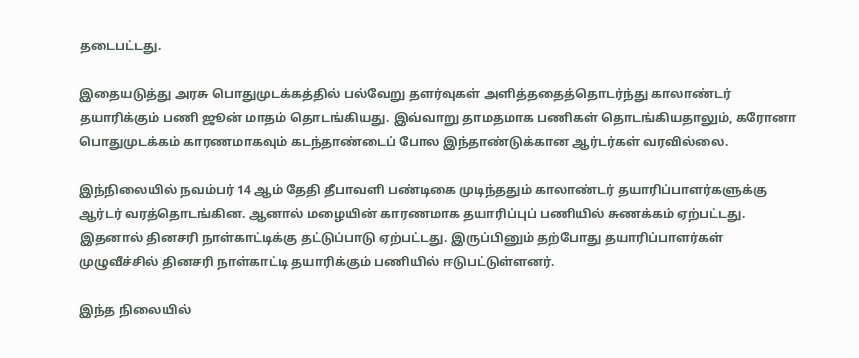தடைபட்டது.

இதையடுத்து அரசு பொதுமுடக்கத்தில் பல்வேறு தளர்வுகள் அளித்ததைத்தொடர்ந்து காலாண்டர் தயாரிக்கும் பணி ஜூன் மாதம் தொடங்கியது. இவ்வாறு தாமதமாக பணிகள் தொடங்கியதாலும், கரோனா பொதுமுடக்கம் காரணமாகவும் கடந்தாண்டைப் போல இந்தாண்டுக்கான ஆர்டர்கள் வரவில்லை.

இந்நிலையில் நவம்பர் 14 ஆம் தேதி தீபாவளி பண்டிகை முடிந்ததும் காலாண்டர் தயாரிப்பாளர்களுக்கு ஆர்டர் வரத்தொடங்கின. ஆனால் மழையின் காரணமாக தயாரிப்புப் பணியில் சுணக்கம் ஏற்பட்டது. இதனால் தினசரி நாள்காட்டிக்கு தட்டுப்பாடு ஏற்பட்டது. இருப்பினும் தற்போது தயாரிப்பாளர்கள் முழுவீச்சில் தினசரி நாள்காட்டி தயாரிக்கும் பணியில் ஈடுபட்டுள்ளனர்.

இந்த நிலையில்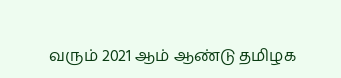வரும் 2021 ஆம் ஆண்டு தமிழக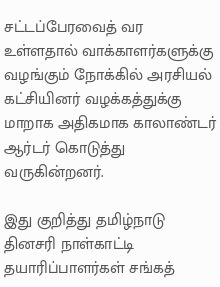சட்டப்பேரவைத் வர உள்ளதால் வாக்காளர்களுக்கு வழங்கும் நோக்கில் அரசியல் கட்சியினர் வழக்கத்துக்கு மாறாக அதிகமாக காலாண்டர் ஆர்டர் கொடுத்து வருகின்றனர்.

இது குறித்து தமிழ்நாடு தினசரி நாள்காட்டி தயாரிப்பாளர்கள் சங்கத்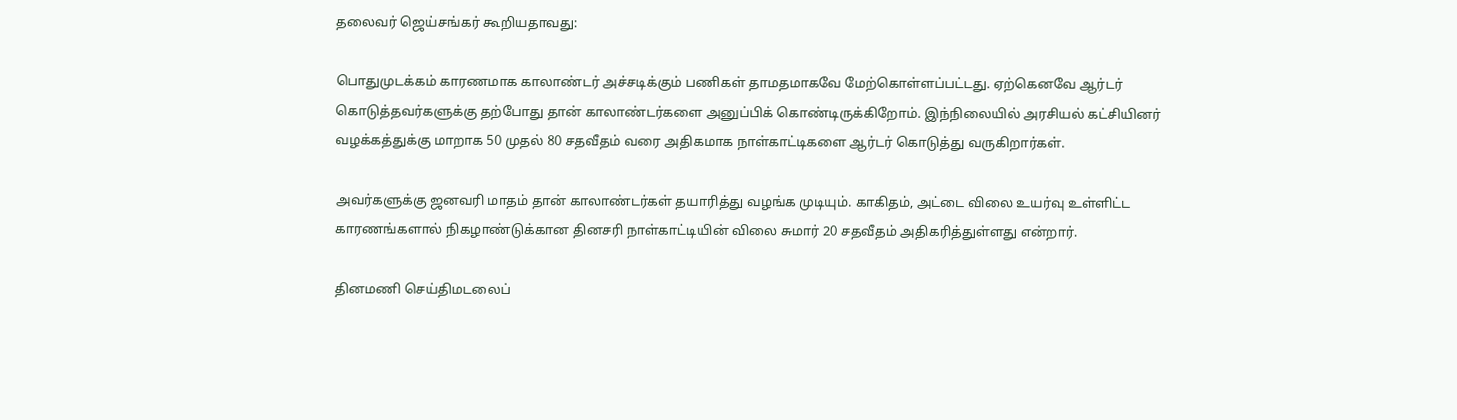தலைவர் ஜெய்சங்கர் கூறியதாவது:

பொதுமுடக்கம் காரணமாக காலாண்டர் அச்சடிக்கும் பணிகள் தாமதமாகவே மேற்கொள்ளப்பட்டது. ஏற்கெனவே ஆர்டர் கொடுத்தவர்களுக்கு தற்போது தான் காலாண்டர்களை அனுப்பிக் கொண்டிருக்கிறோம். இந்நிலையில் அரசியல் கட்சியினர் வழக்கத்துக்கு மாறாக 50 முதல் 80 சதவீதம் வரை அதிகமாக நாள்காட்டிகளை ஆர்டர் கொடுத்து வருகிறார்கள்.

அவர்களுக்கு ஜனவரி மாதம் தான் காலாண்டர்கள் தயாரித்து வழங்க முடியும். காகிதம், அட்டை விலை உயர்வு உள்ளிட்ட காரணங்களால் நிகழாண்டுக்கான தினசரி நாள்காட்டியின் விலை சுமார் 20 சதவீதம் அதிகரித்துள்ளது என்றார்.

தினமணி செய்திமடலைப்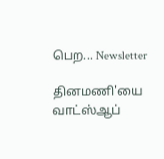பெற... Newsletter

தினமணி'யை வாட்ஸ்ஆப்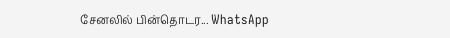சேனலில் பின்தொடர... WhatsApp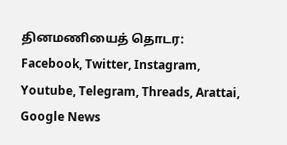தினமணியைத் தொடர: Facebook, Twitter, Instagram, Youtube, Telegram, Threads, Arattai, Google News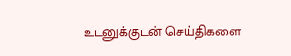உடனுக்குடன் செய்திகளை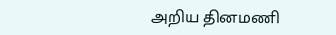அறிய தினமணி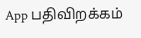App பதிவிறக்கம்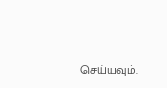செய்யவும்.